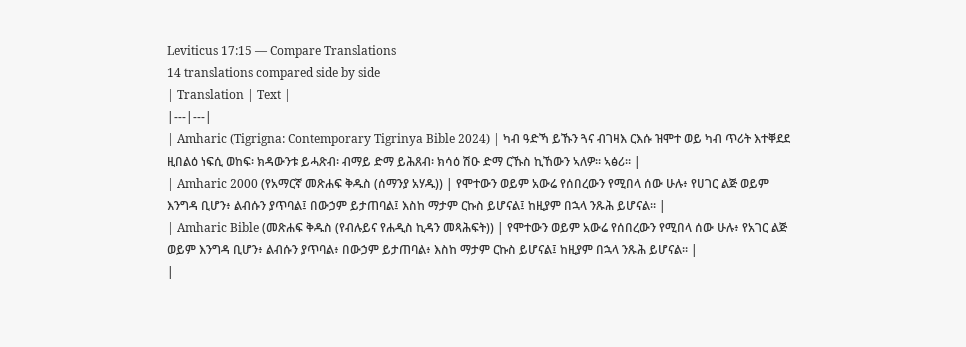Leviticus 17:15 — Compare Translations
14 translations compared side by side
| Translation | Text |
|---|---|
| Amharic (Tigrigna: Contemporary Tigrinya Bible 2024) | ካብ ዓድኻ ይኹን ጓና ብገዛእ ርእሱ ዝሞተ ወይ ካብ ጥሪት እተቐደደ ዚበልዕ ነፍሲ ወከፍ፡ ክዳውንቱ ይሓጽብ፡ ብማይ ድማ ይሕጸብ፡ ክሳዕ ሽዑ ድማ ርኹስ ኪኸውን ኣለዎ። ኣፅሪ። |
| Amharic 2000 (የአማርኛ መጽሐፍ ቅዱስ (ሰማንያ አሃዱ)) | የሞተውን ወይም አውሬ የሰበረውን የሚበላ ሰው ሁሉ፥ የሀገር ልጅ ወይም እንግዳ ቢሆን፥ ልብሱን ያጥባል፤ በውኃም ይታጠባል፤ እስከ ማታም ርኩስ ይሆናል፤ ከዚያም በኋላ ንጹሕ ይሆናል። |
| Amharic Bible (መጽሐፍ ቅዱስ (የብሉይና የሐዲስ ኪዳን መጻሕፍት)) | የሞተውን ወይም አውሬ የሰበረውን የሚበላ ሰው ሁሉ፥ የአገር ልጅ ወይም እንግዳ ቢሆን፥ ልብሱን ያጥባል፥ በውኃም ይታጠባል፥ እስከ ማታም ርኩስ ይሆናል፤ ከዚያም በኋላ ንጹሕ ይሆናል። |
|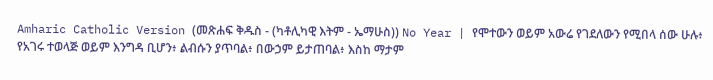Amharic Catholic Version (መጽሐፍ ቅዱስ - (ካቶሊካዊ እትም - ኤማሁስ)) No Year | የሞተውን ወይም አውሬ የገደለውን የሚበላ ሰው ሁሉ፥ የአገሩ ተወላጅ ወይም እንግዳ ቢሆን፥ ልብሱን ያጥባል፥ በውኃም ይታጠባል፥ እስከ ማታም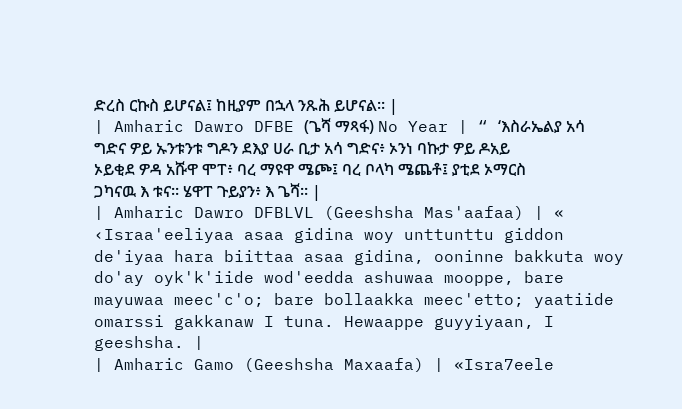ድረስ ርኩስ ይሆናል፤ ከዚያም በኋላ ንጹሕ ይሆናል። |
| Amharic Dawro DFBE (ጌሻ ማጻፋ) No Year | “ ‘እስራኤልያ አሳ ግድና ዎይ ኡንቱንቱ ግዶን ደእያ ሀራ ቢታ አሳ ግድና፥ ኦንነ ባኩታ ዎይ ዶአይ ኦይቂደ ዎዳ አሹዋ ሞፐ፥ ባረ ማዩዋ ሜጮ፤ ባረ ቦላካ ሜጨቶ፤ ያቲደ ኦማርስ ጋካናዉ እ ቱና። ሄዋፐ ጉይያን፥ እ ጌሻ። |
| Amharic Dawro DFBLVL (Geeshsha Mas'aafaa) | « ‹Israa'eeliyaa asaa gidina woy unttunttu giddon de'iyaa hara biittaa asaa gidina, ooninne bakkuta woy do'ay oyk'k'iide wod'eedda ashuwaa mooppe, bare mayuwaa meec'c'o; bare bollaakka meec'etto; yaatiide omarssi gakkanaw I tuna. Hewaappe guyyiyaan, I geeshsha. |
| Amharic Gamo (Geeshsha Maxaafa) | «Isra7eele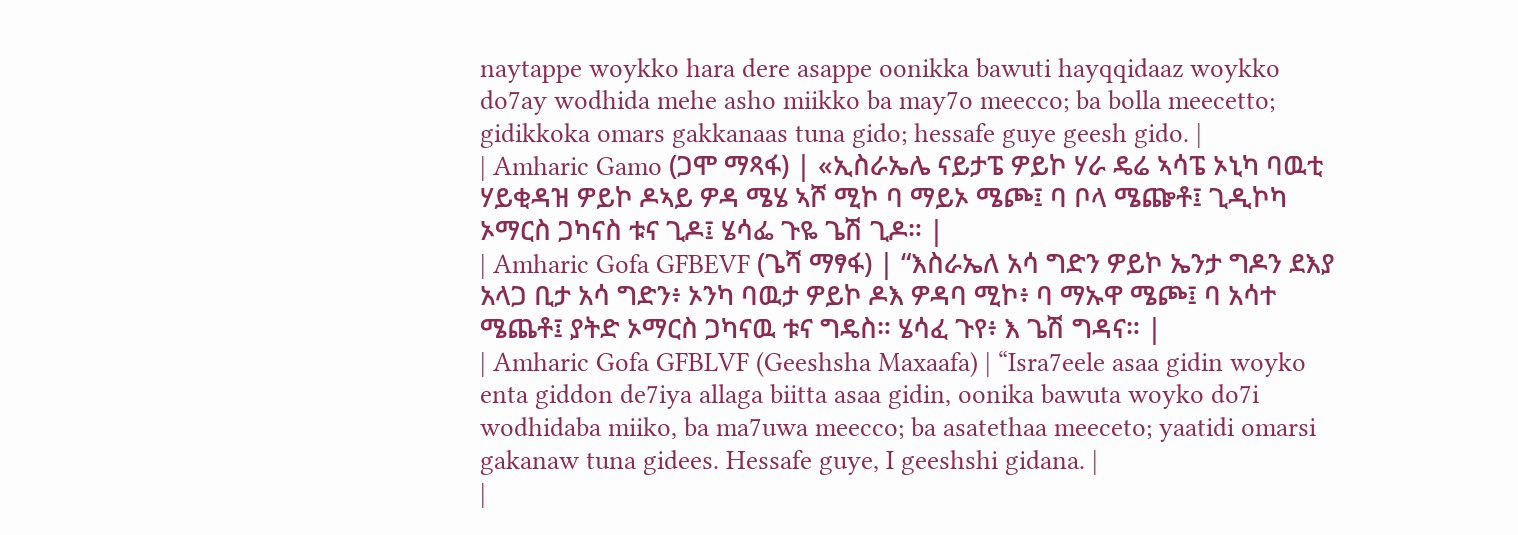naytappe woykko hara dere asappe oonikka bawuti hayqqidaaz woykko do7ay wodhida mehe asho miikko ba may7o meecco; ba bolla meecetto; gidikkoka omars gakkanaas tuna gido; hessafe guye geesh gido. |
| Amharic Gamo (ጋሞ ማጻፋ) | «ኢስራኤሌ ናይታፔ ዎይኮ ሃራ ዴሬ ኣሳፔ ኦኒካ ባዉቲ ሃይቂዳዝ ዎይኮ ዶኣይ ዎዳ ሜሄ ኣሾ ሚኮ ባ ማይኦ ሜጮ፤ ባ ቦላ ሜጬቶ፤ ጊዲኮካ ኦማርስ ጋካናስ ቱና ጊዶ፤ ሄሳፌ ጉዬ ጌሽ ጊዶ። |
| Amharic Gofa GFBEVF (ጌሻ ማፃፋ) | “እስራኤለ አሳ ግድን ዎይኮ ኤንታ ግዶን ደእያ አላጋ ቢታ አሳ ግድን፥ ኦንካ ባዉታ ዎይኮ ዶእ ዎዳባ ሚኮ፥ ባ ማኡዋ ሜጮ፤ ባ አሳተ ሜጨቶ፤ ያትድ ኦማርስ ጋካናዉ ቱና ግዴስ። ሄሳፈ ጉየ፥ እ ጌሽ ግዳና። |
| Amharic Gofa GFBLVF (Geeshsha Maxaafa) | “Isra7eele asaa gidin woyko enta giddon de7iya allaga biitta asaa gidin, oonika bawuta woyko do7i wodhidaba miiko, ba ma7uwa meecco; ba asatethaa meeceto; yaatidi omarsi gakanaw tuna gidees. Hessafe guye, I geeshshi gidana. |
|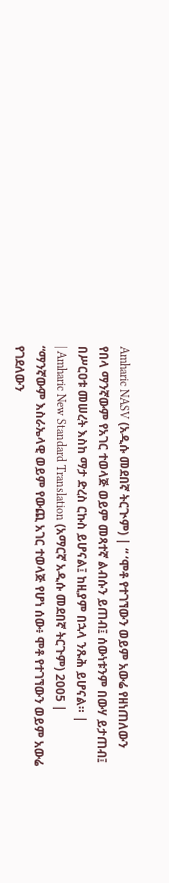Amharic NASV (አዲሱ መደበኛ ትርጒም) | “ ‘ሞቶ የተገኘውን ወይም አውሬ የዘነጠለውን የበላ ማንኛውም የአገር ተወላጅ ወይም መጻተኛ ልብሱን ይጠብ፤ ሰውነቱንም በውሃ ይታጠብ፤ በሥርዐቱ መሠረት እስከ ማታ ድረስ ርኩስ ይሆናል፤ ከዚያም በኋላ ንጹሕ ይሆናል። |
| Amharic New Standard Translation (አማርኛ አዲሱ መደበኛ ትርጉም) 2005 | “ማንኛውም እስራኤላዊ ወይም የውጪ አገር ተወላጅ የሆነ ሰው፥ ሞቶ የተገኘውን ወይም አውሬ የገደለውን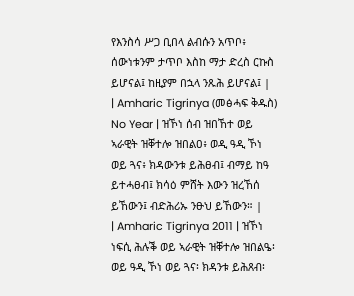የእንስሳ ሥጋ ቢበላ ልብሱን አጥቦ፥ ሰውነቱንም ታጥቦ እስከ ማታ ድረስ ርኩስ ይሆናል፤ ከዚያም በኋላ ንጹሕ ይሆናል፤ |
| Amharic Tigrinya (መፅሓፍ ቅዱስ) No Year | ዝኾነ ሰብ ዝበኸተ ወይ ኣራዊት ዝቐተሎ ዝበልዐ፥ ወዲ ዓዲ ኾነ ወይ ጓና፥ ክዳውንቱ ይሕፀብ፤ ብማይ ከዓ ይተሓፀብ፤ ክሳዕ ምሸት እውን ዝረኸሰ ይኸውን፤ ብድሕሪኡ ንፁህ ይኸውን። |
| Amharic Tigrinya 2011 | ዝኾነ ነፍሲ ሕሉቕ ወይ ኣራዊት ዝቐተሎ ዝበልዔ፡ ወይ ዓዲ ኾነ ወይ ጓና፡ ክዳንቱ ይሕጸብ፡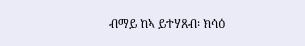ብማይ ከኣ ይተሃጸብ፡ ክሳዕ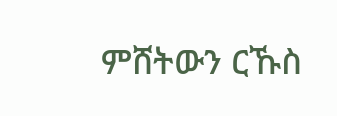ምሸትውን ርኹስ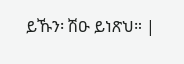ይኹን፡ ሽዑ ይነጽህ። |